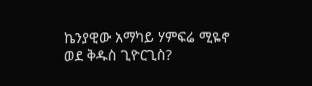ኬንያዊው አማካይ ሃምፍሬ ሚዬኖ ወደ ቅዱስ ጊዮርጊስ?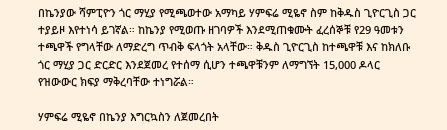በኬንያው ሻምፒዮን ጎር ማሂያ የሚጫወተው አማካይ ሃምፍሬ ሚዬኖ ስም ከቅዱስ ጊዮርጊስ ጋር ተያይዞ እየተነሳ ይገኛል። ከኬንያ የሚወጡ ዘገባዎች እንደሚጠቁሙት ፈረሰኞቹ የ29 ዓመቱን ተጫዋች የግላቸው ለማድረግ ጥብቅ ፍላጎት አላቸው። ቅዱስ ጊዮርጊስ ከተጫዋቹ እና ከክለቡ ጎር ማሂያ ጋር ድርድር እንደጀመረ የተሰማ ሲሆን ተጫዋቹንም ለማግኘት 15,000 ዶላር የዝውውር ክፍያ ማቅረባቸው ተነግሯል።

ሃምፍሬ ሚዬኖ በኬንያ እግርኳስን ለጀመረበት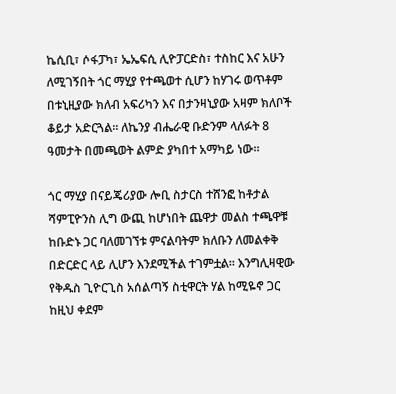ኬሲቢ፣ ሶፋፓካ፣ ኤኤፍሲ ሊዮፓርድስ፣ ተስከር እና አሁን ለሚገኝበት ጎር ማሂያ የተጫወተ ሲሆን ከሃገሩ ወጥቶም በቱኒዚያው ክለብ አፍሪካን እና በታንዛኒያው አዛም ክለቦች ቆይታ አድርጓል። ለኬንያ ብሔራዊ ቡድንም ላለፉት 8 ዓመታት በመጫወት ልምድ ያካበተ አማካይ ነው።

ጎር ማሂያ በናይጄሪያው ሎቢ ስታርስ ተሸንፎ ከቶታል ሻምፒዮንስ ሊግ ውጪ ከሆነበት ጨዋታ መልስ ተጫዋቹ ከቡድኑ ጋር ባለመገኘቱ ምናልባትም ክለቡን ለመልቀቅ በድርድር ላይ ሊሆን እንደሚችል ተገምቷል። እንግሊዛዊው የቅዱስ ጊዮርጊስ አሰልጣኝ ስቲዋርት ሃል ከሚዬኖ ጋር ከዚህ ቀደም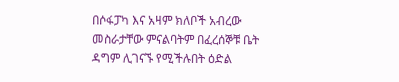በሶፋፓካ እና አዛም ክለቦች አብረው መስራታቸው ምናልባትም በፈረሰኞቹ ቤት ዳግም ሊገናኙ የሚችሉበት ዕድል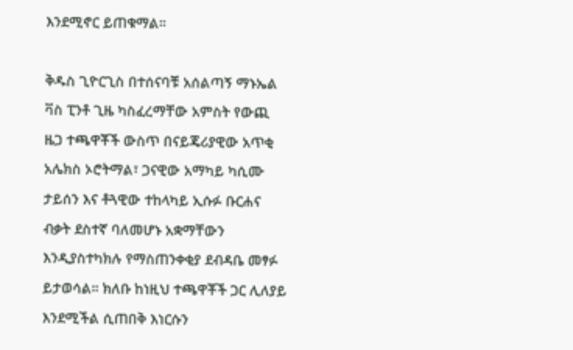እንደሚኖር ይጠቁማል።

ቅዱስ ጊዮርጊስ በተሰናባቹ አሰልጣኝ ማኑኤል ቫስ ፒንቶ ጊዜ ካስፈረማቸው አምስት የውጪ ዜጋ ተጫዋቾች ውስጥ በናይጄሪያዊው አጥቂ አሌክስ ኦሮትማል፣ ጋናዊው አማካይ ካሲሙ ታይሰን እና ቶጓዊው ተከላካይ ኢሱፉ ቡርሐና ብቃት ደስተኛ ባለመሆኑ አቋማቸውን እንዲያስተካክሉ የማስጠንቀቂያ ደብዳቤ መፃፉ ይታወሳል። ክለቡ ከነዚህ ተጫዋቾች ጋር ሊለያይ እንደሚችል ሲጠበቅ እነርሱን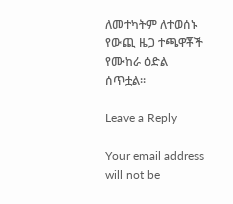ለመተካትም ለተወሰኑ የውጪ ዜጋ ተጫዋቾች የሙከራ ዕድል ሰጥቷል።

Leave a Reply

Your email address will not be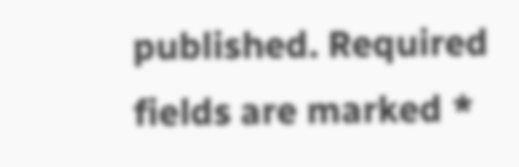published. Required fields are marked *